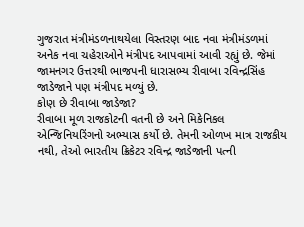ગુજરાત મંત્રીમંડળનાથયેલા વિસ્તરણ બાદ નવા મંત્રીમંડળમાં અનેક નવા ચહેરાઓને મંત્રીપદ આપવામાં આવી રહ્યું છે. જેમાં જામનગર ઉત્તરથી ભાજપની ધારાસભ્ય રીવાબા રવિન્દ્રસિંહ જાડેજાને પણ મંત્રીપદ મળ્યું છે.
કોણ છે રીવાબા જાડેજા?
રીવાબા મૂળ રાજકોટની વતની છે અને મિકેનિકલ એન્જિનિયરિંગનો અભ્યાસ કર્યો છે. તેમની ઓળખ માત્ર રાજકીય નથી, તેઓ ભારતીય ક્રિકેટર રવિન્દ્ર જાડેજાની પત્ની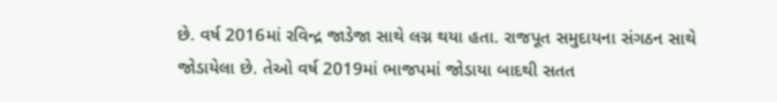છે. વર્ષ 2016માં રવિન્દ્ર જાડેજા સાથે લગ્ન થયા હતા. રાજપૂત સમુદાયના સંગઠન સાથે જોડાયેલા છે. તેઓ વર્ષ 2019માં ભાજપમાં જોડાયા બાદથી સતત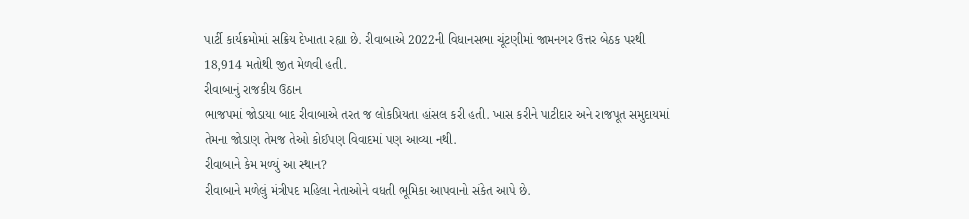પાર્ટી કાર્યક્રમોમાં સક્રિય દેખાતા રહ્યા છે. રીવાબાએ 2022ની વિધાનસભા ચૂંટણીમાં જામનગર ઉત્તર બેઠક પરથી 18,914 મતોથી જીત મેળવી હતી.
રીવાબાનું રાજકીય ઉઠાન
ભાજપમાં જોડાયા બાદ રીવાબાએ તરત જ લોકપ્રિયતા હાંસલ કરી હતી. ખાસ કરીને પાટીદાર અને રાજપૂત સમુદાયમાં તેમના જોડાણ તેમજ તેઓ કોઈપણ વિવાદમાં પણ આવ્યા નથી.
રીવાબાને કેમ મળ્યું આ સ્થાન?
રીવાબાને મળેલું મંત્રીપદ મહિલા નેતાઓને વધતી ભૂમિકા આપવાનો સંકેત આપે છે.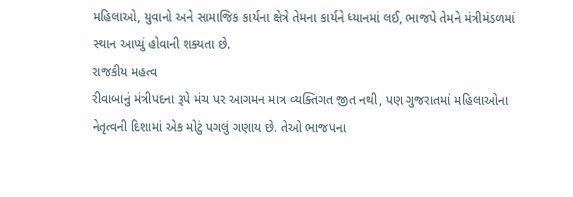મહિલાઓ, યુવાનો અને સામાજિક કાર્યના ક્ષેત્રે તેમના કાર્યને ધ્યાનમાં લઈ, ભાજપે તેમને મંત્રીમંડળમાં સ્થાન આપ્યું હોવાની શક્યતા છે.
રાજકીય મહત્વ
રીવાબાનું મંત્રીપદના રૂપે મંચ પર આગમન માત્ર વ્યક્તિગત જીત નથી, પણ ગુજરાતમાં મહિલાઓના નેતૃત્વની દિશામાં એક મોટું પગલું ગણાય છે. તેઓ ભાજપના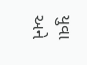યુવા અને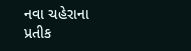નવા ચહેરાના પ્રતીક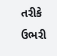તરીકે ઉભરી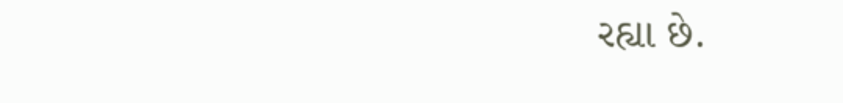રહ્યા છે.